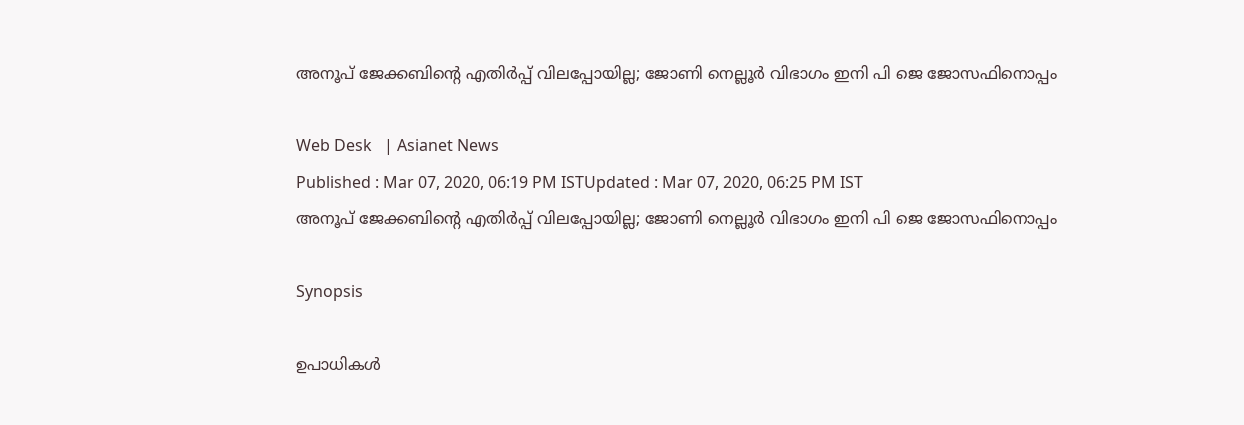അനൂപ് ജേക്കബിന്‍റെ എതിര്‍പ്പ് വിലപ്പോയില്ല; ജോണി നെല്ലൂര്‍ വിഭാഗം ഇനി പി ജെ ജോസഫിനൊപ്പം

Web Desk   | Asianet News
Published : Mar 07, 2020, 06:19 PM ISTUpdated : Mar 07, 2020, 06:25 PM IST
അനൂപ് ജേക്കബിന്‍റെ എതിര്‍പ്പ് വിലപ്പോയില്ല; ജോണി നെല്ലൂര്‍ വിഭാഗം ഇനി പി ജെ ജോസഫിനൊപ്പം

Synopsis

ഉപാധികൾ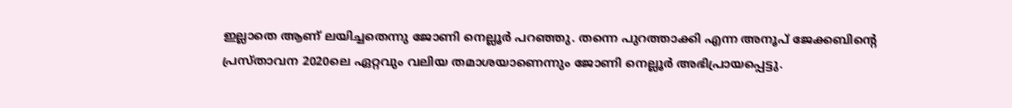ഇല്ലാതെ ആണ് ലയിച്ചതെന്നു ജോണി നെല്ലൂർ പറഞ്ഞു. തന്നെ പുറത്താക്കി എന്ന അനൂപ് ജേക്കബിന്റെ പ്രസ്താവന 2020ലെ ഏറ്റവും വലിയ തമാശയാണെന്നും ജോണി നെല്ലൂര്‍ അഭിപ്രായപ്പെട്ടു.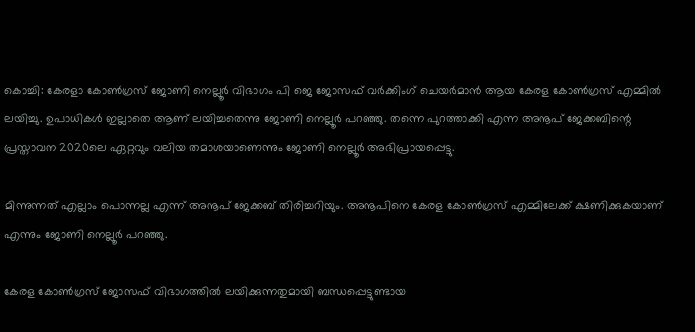കൊച്ചി: കേരളാ കോണ്‍ഗ്രസ് ജോണി നെല്ലൂര്‍ വിഭാഗം പി ജെ ജോസഫ് വർക്കിംഗ്‌ ചെയർമാൻ ആയ കേരള കോൺഗ്രസ്‌ എമ്മിൽ ലയിച്ചു. ഉപാധികൾ ഇല്ലാതെ ആണ് ലയിച്ചതെന്നു ജോണി നെല്ലൂർ പറഞ്ഞു. തന്നെ പുറത്താക്കി എന്ന അനൂപ് ജേക്കബിന്റെ പ്രസ്താവന 2020ലെ ഏറ്റവും വലിയ തമാശയാണെന്നും ജോണി നെല്ലൂര്‍ അഭിപ്രായപ്പെട്ടു.

മിന്നുന്നത് എല്ലാം പൊന്നല്ല എന്ന് അനൂപ് ജേക്കബ് തിരിച്ചറിയും. അനൂപിനെ കേരള കോൺഗ്രസ്‌ എമ്മിലേക്ക് ക്ഷണിക്കുകയാണ് എന്നും ജോണി നെല്ലൂർ പറഞ്ഞു.

കേരള കോണ്‍ഗ്രസ് ജോസഫ് വിഭാഗത്തില്‍ ലയിക്കുന്നതുമായി ബന്ധപ്പെട്ടുണ്ടായ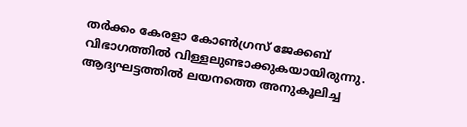തര്‍ക്കം കേരളാ കോണ്‍ഗ്രസ് ജേക്കബ് വിഭാഗത്തില്‍ വിള്ളലുണ്ടാക്കുകയായിരുന്നു. ആദ്യഘട്ടത്തില്‍ ലയനത്തെ അനുകൂലിച്ച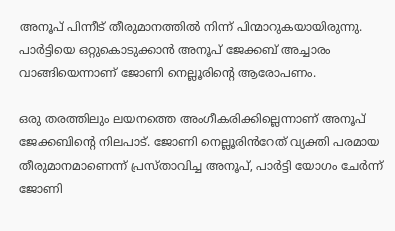അനൂപ് പിന്നീട് തീരുമാനത്തില്‍ നിന്ന് പിന്മാറുകയായിരുന്നു. പാർട്ടിയെ ഒറ്റുകൊടുക്കാൻ അനൂപ് ജേക്കബ് അച്ചാരം വാങ്ങിയെന്നാണ് ജോണി നെല്ലൂരിന്‍റെ ആരോപണം.

ഒരു തരത്തിലും ലയനത്തെ അംഗീകരിക്കില്ലെന്നാണ് അനൂപ് ജേക്കബിന്‍റെ നിലപാട്. ജോണി നെല്ലൂരിൻറേത് വ്യക്തി പരമായ തീരുമാനമാണെന്ന് പ്രസ്താവിച്ച അനൂപ്, പാര്‍ട്ടി യോഗം ചേര്‍ന്ന് ജോണി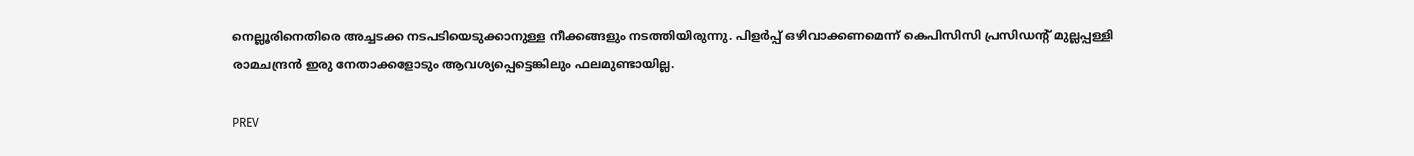നെല്ലൂരിനെതിരെ അച്ചടക്ക നടപടിയെടുക്കാനുള്ള നീക്കങ്ങളും നടത്തിയിരുന്നു. പിളര്‍പ്പ് ഒഴിവാക്കണമെന്ന് കെപിസിസി പ്രസിഡന്‍റ് മുല്ലപ്പള്ളി രാമചന്ദ്രന്‍ ഇരു നേതാക്കളോടും ആവശ്യപ്പെട്ടെങ്കിലും ഫലമുണ്ടായില്ല.

PREV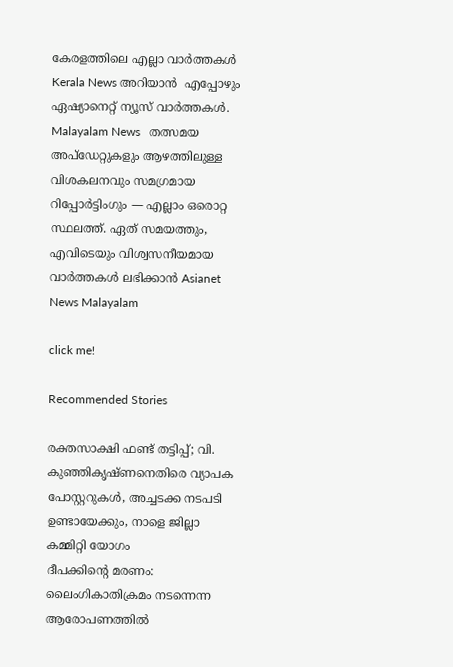കേരളത്തിലെ എല്ലാ വാർത്തകൾ Kerala News അറിയാൻ  എപ്പോഴും ഏഷ്യാനെറ്റ് ന്യൂസ് വാർത്തകൾ.  Malayalam News   തത്സമയ അപ്‌ഡേറ്റുകളും ആഴത്തിലുള്ള വിശകലനവും സമഗ്രമായ റിപ്പോർട്ടിംഗും — എല്ലാം ഒരൊറ്റ സ്ഥലത്ത്. ഏത് സമയത്തും, എവിടെയും വിശ്വസനീയമായ വാർത്തകൾ ലഭിക്കാൻ Asianet News Malayalam

click me!

Recommended Stories

രക്തസാക്ഷി ഫണ്ട് തട്ടിപ്പ്; വി. കുഞ്ഞികൃഷ്ണനെതിരെ വ്യാപക പോസ്റ്ററുകൾ, അച്ചടക്ക നടപടി ഉണ്ടായേക്കും, നാളെ ജില്ലാ കമ്മിറ്റി യോഗം
ദീപക്കിൻ്റെ മരണം: ലൈംഗികാതിക്രമം നടന്നെന്ന ആരോപണത്തിൽ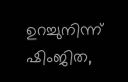ഉറച്ചുനിന്ന് ഷിംജിത,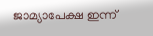ജാമ്യാപേക്ഷ ഇന്ന്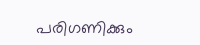പരിഗണിക്കും